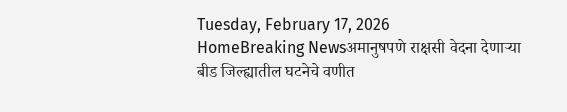Tuesday, February 17, 2026
HomeBreaking Newsअमानुषपणे राक्षसी वेदना देणाऱ्या बीड जिल्ह्यातील घटनेचे वणीत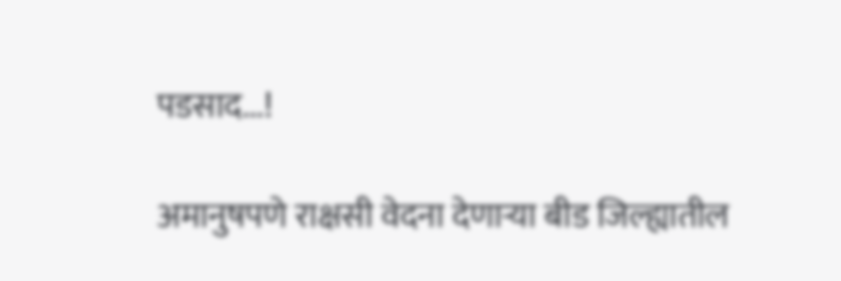पडसाद...!

अमानुषपणे राक्षसी वेदना देणाऱ्या बीड जिल्ह्यातील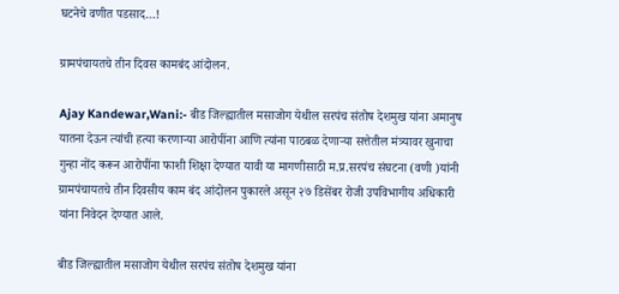घटनेचे वणीत पडसाद…!

ग्रामपंचायतचे तीन दिवस कामबंद आंदोलन.

Ajay Kandewar,Wani:- बीड जिल्ह्यातील मसाजोग येथील सरपंच संतोष देशमुख यांना अमानुष यातना देऊन त्यांची हत्या करणाऱ्या आरोपींना आणि त्यांना पाठबळ देणाऱ्या सत्तेतील मंत्र्यावर खुनाचा गुन्हा नोंद करून आरोपींना फाशी शिक्षा देण्यात यावी या मागणीसाठी म.प्र.सरपंच संघटना (वणी )यांनी ग्रामपंचायतचे तीन दिवसीय काम बंद आंदोलन पुकारले असून २७ डिसेंबर रोजी उपविभागीय अधिकारी यांना निवेदन देण्यात आले.

बीड जिल्ह्यातील मसाजोग येथील सरपंच संतोष देशमुख यांना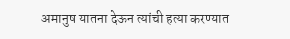अमानुष यातना देऊन त्यांची हत्या करण्यात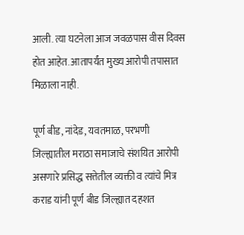आली. त्या घटनेला आज जवळपास वीस दिवस होत आहेत. आतापर्यंत मुख्य आरोपी तपासात मिळाला नाही.

पूर्ण बीड, नांदेड, यवतमाळ, परभणी जिल्ह्यातील मराठा समाजाचे संशयित आरोपी असणारे प्रसिद्ध सत्तेतील व्यक्ती व त्यांचे मित्र कराड यांनी पूर्ण बीड जिल्ह्यात दहशत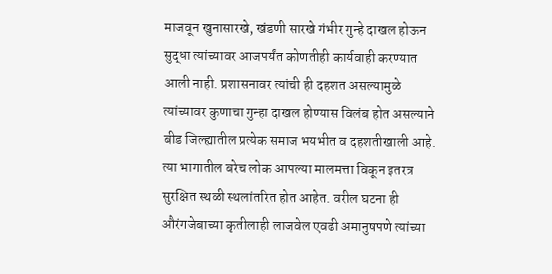माजवून खुनासारखे, खंडणी सारखे गंभीर गुन्हे दाखल होऊन सुद्धा त्यांच्यावर आजपर्यंत कोणतीही कार्यवाही करण्यात आली नाही. प्रशासनावर त्यांची ही दहशत असल्यामुळे त्यांच्यावर कुणाचा गुन्हा दाखल होण्यास विलंब होत असल्याने बीड जिल्ह्यातील प्रत्येक समाज भयभीत व दहशतीखाली आहे. त्या भागातील बरेच लोक आपल्या मालमत्ता विकून इतरत्र सुरक्षित स्थळी स्थलांतरित होत आहेत. वरील घटना ही औरंगजेबाच्या कृतीलाही लाजवेल एवढी अमानुषपणे त्यांच्या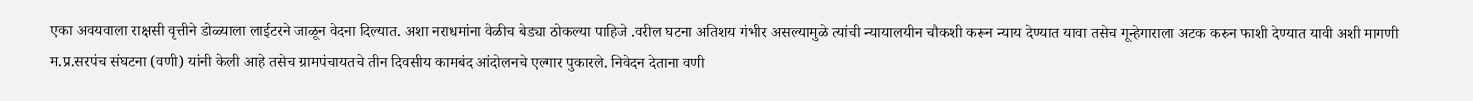एका अवयवाला राक्षसी वृत्तीने डोळ्याला लाईटरने जाळून वेदना दिल्यात. अशा नराधमांना वेळीच बेड्या ठोकल्या पाहिजे .वरील घटना अतिशय गंभीर असल्यामुळे त्यांची न्यायालयीन चौकशी करून न्याय देण्यात यावा तसेच गून्हेगाराला अटक करुन फाशी देण्यात यावी अशी मागणी म.प्र.सरपंच संघटना (वणी) यांनी केली आहे तसेच ग्रामपंचायतचे तीन दिवसीय कामबंद आंदोलनचे एल्गार पुकारले. निवेदन देताना वणी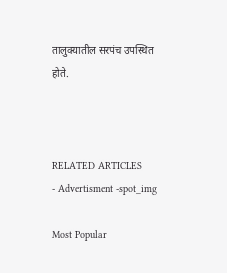तालुक्यातील सरपंच उपस्थित होते.



RELATED ARTICLES
- Advertisment -spot_img

Most Popular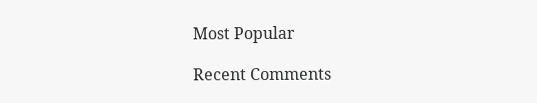Most Popular

Recent Comments